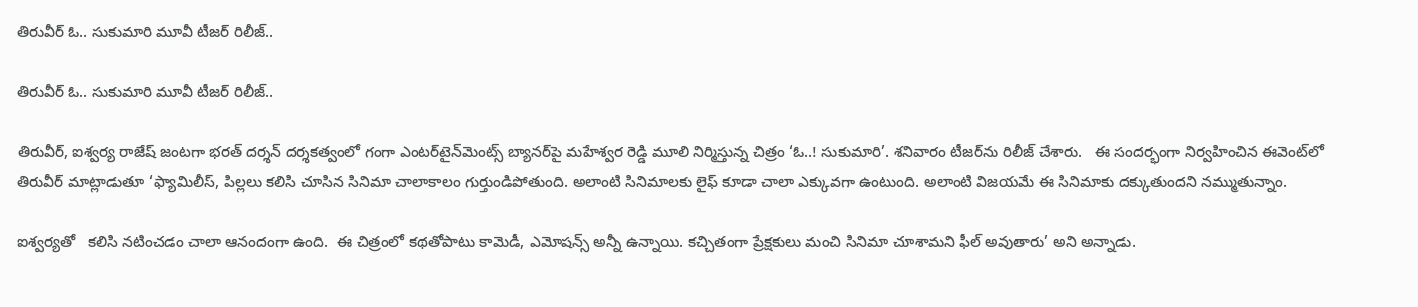తిరువీర్ ఓ.. సుకుమారి మూవీ టీజర్ రిలీజ్..

తిరువీర్ ఓ.. సుకుమారి మూవీ టీజర్ రిలీజ్..

తిరువీర్, ఐశ్వర్య రాజేష్ జంటగా భరత్ దర్శన్ దర్శకత్వంలో గంగా ఎంటర్‌‌‌‌‌‌‌‌‌‌‌‌‌‌‌‌టైన్‌‌‌‌‌‌‌‌మెంట్స్ బ్యానర్‌‌‌‌‌‌‌‌‌‌‌‌‌‌‌‌పై మహేశ్వర రెడ్డి మూలి నిర్మిస్తున్న చిత్రం ‘ఓ..! సుకుమారి’. శనివారం టీజర్‌‌‌‌‌‌‌‌‌‌‌‌‌‌‌‌ను రిలీజ్ చేశారు.   ఈ సందర్భంగా నిర్వహించిన ఈవెంట్‌‌‌‌‌‌‌‌లో  తిరువీర్ మాట్లాడుతూ ‘ఫ్యామిలీస్, పిల్లలు కలిసి చూసిన సినిమా చాలాకాలం గుర్తుండిపోతుంది. అలాంటి సినిమాలకు లైఫ్ కూడా చాలా ఎక్కువగా ఉంటుంది. అలాంటి విజయమే ఈ సినిమాకు దక్కుతుందని నమ్ముతున్నాం.

ఐశ్వర్యతో   కలిసి నటించడం చాలా ఆనందంగా ఉంది.  ఈ చిత్రంలో కథతోపాటు కామెడీ, ఎమోషన్స్ అన్నీ ఉన్నాయి. కచ్చితంగా ప్రేక్షకులు మంచి సినిమా చూశామని ఫీల్ అవుతారు’ అని అన్నాడు.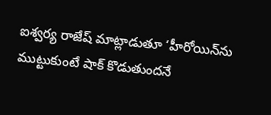ఐశ్వర్య రాజేష్ మాట్లాడుతూ ‘హీరోయిన్‌‌‌‌‌‌‌‌ను ముట్టుకుంటే షాక్ కొడుతుందనే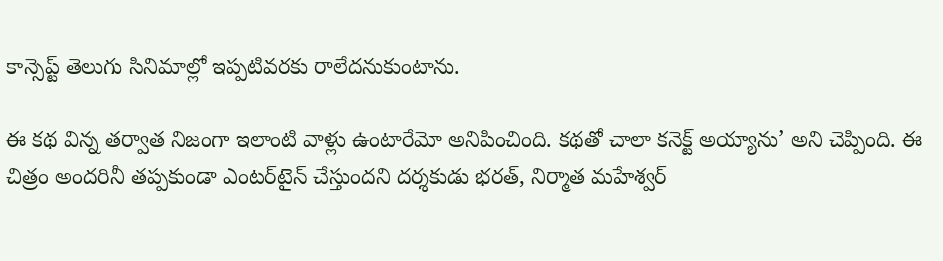కాన్సెప్ట్ తెలుగు సినిమాల్లో ఇప్పటివరకు రాలేదనుకుంటాను.

ఈ కథ విన్న తర్వాత నిజంగా ఇలాంటి వాళ్లు ఉంటారేమో అనిపించింది. కథతో చాలా కనెక్ట్ అయ్యాను’ అని చెప్పింది. ఈ చిత్రం అందరినీ తప్పకుండా ఎంటర్‌‌‌‌‌‌‌‌‌‌‌‌‌‌‌‌టైన్ చేస్తుందని దర్శకుడు భరత్, నిర్మాత మహేశ్వర్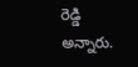రెడ్డి అన్నారు.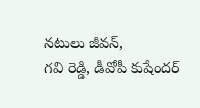నటులు జీవన్,
గవి రెడ్డి, డీవోపీ కుషేందర్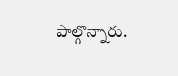పాల్గొన్నారు.